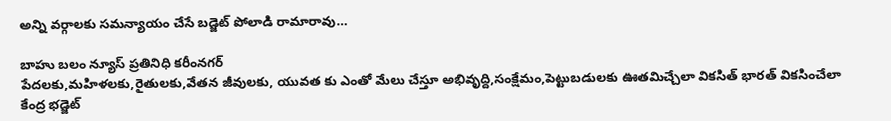అన్ని వర్గాలకు సమన్యాయం చేసే బడ్జెట్ పోలాడి రామారావు…

బాహు బలం న్యూస్ ప్రతినిధి కరీంనగర్
పేదలకు,మహిళలకు,రైతులకు,వేతన జీవులకు, యువత కు ఎంతో మేలు చేస్తూ అభివృద్ది,సంక్షేమం,పెట్టుబడులకు ఊతమిచ్చేలా వికసిత్ భారత్ వికసించేలా కేంద్ర భడ్జెట్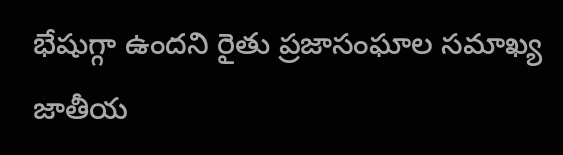భేషుగ్గా ఉందని రైతు ప్రజాసంఘాల సమాఖ్య జాతీయ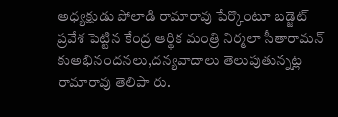అధ్యక్షుడు పోలాడి రామారావు పేర్కొంటూ బడ్జెట్ ప్రవేశ పెట్టిన కేంద్ర ఆర్థిక మంత్రి నిర్మలా సీతారామన్ కుఅభినందనలు,దన్యవాదాలు తెలుపుతున్నట్ల రామారావు తెలిపా రు.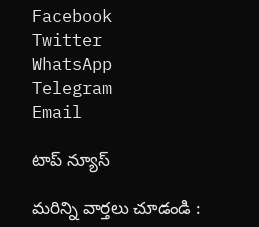Facebook
Twitter
WhatsApp
Telegram
Email

టాప్ న్యూస్

మరిన్ని వార్తలు చూడండి :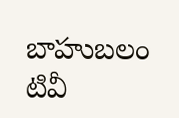బాహుబలం టివీ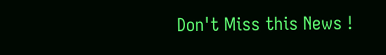Don't Miss this News !